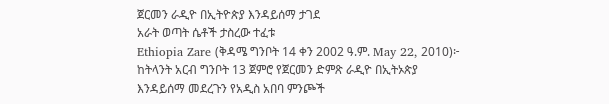ጀርመን ራዲዮ በኢትዮጵያ እንዳይሰማ ታገደ
አራት ወጣት ሴቶች ታስረው ተፈቱ
Ethiopia Zare (ቅዳሜ ግንቦት 14 ቀን 2002 ዓ.ም. May 22, 2010)፦ ከትላንት አርብ ግንቦት 13 ጀምሮ የጀርመን ድምጽ ራዲዮ በኢትኦጵያ እንዳይሰማ መደረጉን የአዲስ አበባ ምንጮች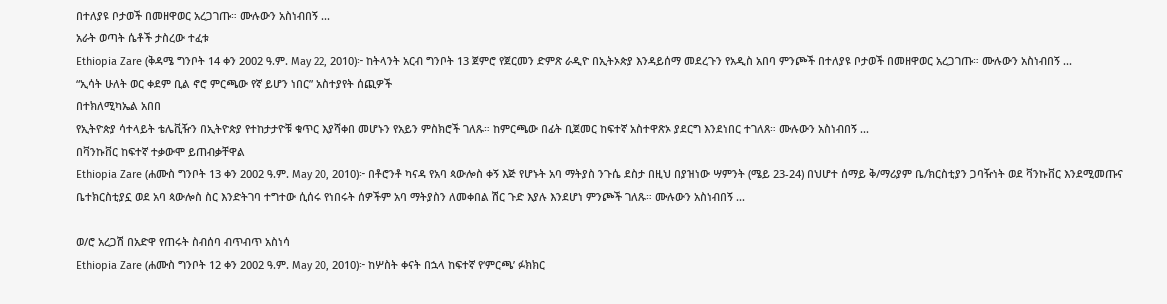በተለያዩ ቦታወች በመዘዋወር አረጋገጡ። ሙሉውን አስነብበኝ ...
አራት ወጣት ሴቶች ታስረው ተፈቱ
Ethiopia Zare (ቅዳሜ ግንቦት 14 ቀን 2002 ዓ.ም. May 22, 2010)፦ ከትላንት አርብ ግንቦት 13 ጀምሮ የጀርመን ድምጽ ራዲዮ በኢትኦጵያ እንዳይሰማ መደረጉን የአዲስ አበባ ምንጮች በተለያዩ ቦታወች በመዘዋወር አረጋገጡ። ሙሉውን አስነብበኝ ...
“ኢሳት ሁለት ወር ቀደም ቢል ኖሮ ምርጫው የኛ ይሆን ነበር” አስተያየት ሰጪዎች
በተክለሚካኤል አበበ
የኢትዮጵያ ሳተላይት ቴሌቪዥን በኢትዮጵያ የተከታታዮቹ ቁጥር እያሻቀበ መሆኑን የአይን ምስክሮች ገለጹ። ከምርጫው በፊት ቢጀመር ከፍተኛ አስተዋጽኦ ያደርግ እንደነበር ተገለጸ። ሙሉውን አስነብበኝ ...
በቫንኩቨር ከፍተኛ ተቃውሞ ይጠብቃቸዋል
Ethiopia Zare (ሐሙስ ግንቦት 13 ቀን 2002 ዓ.ም. May 20, 2010)፦ በቶሮንቶ ካናዳ የአባ ጳውሎስ ቀኝ እጅ የሆኑት አባ ማትያስ ንጉሴ ደስታ በዚህ በያዝነው ሣምንት (ሜይ 23-24) በህሆተ ሰማይ ቅ/ማሪያም ቤ/ክርስቲያን ጋባዥነት ወደ ቫንኩቨር እንደሚመጡና ቤተክርስቲያኗ ወደ አባ ጳውሎስ ስር እንድትገባ ተግተው ሲሰሩ የነበሩት ሰዎችም አባ ማትያስን ለመቀበል ሽር ጉድ እያሉ እንደሆነ ምንጮች ገለጹ። ሙሉውን አስነብበኝ ...

ወ/ሮ አረጋሽ በአድዋ የጠሩት ስብሰባ ብጥብጥ አስነሳ
Ethiopia Zare (ሐሙስ ግንቦት 12 ቀን 2002 ዓ.ም. May 20, 2010)፦ ከሦስት ቀናት በኋላ ከፍተኛ የ‘ምርጫ’ ፉክክር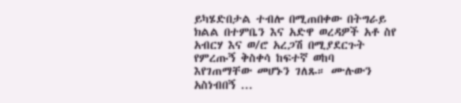ይካሄድበታል ተብሎ በሚጠበቀው በትግራይ ክልል በተምቤን እና አድዋ ወረዳዎች አቶ ስየ አብርሃ እና ወ/ሮ አረጋሽ በሚያደርጉት የምረጡኝ ቅስቀሳ ከፍተኛ ወከባ እየገጠማቸው መሆኑን ገለጹ። ሙሉውን አስነብበኝ ...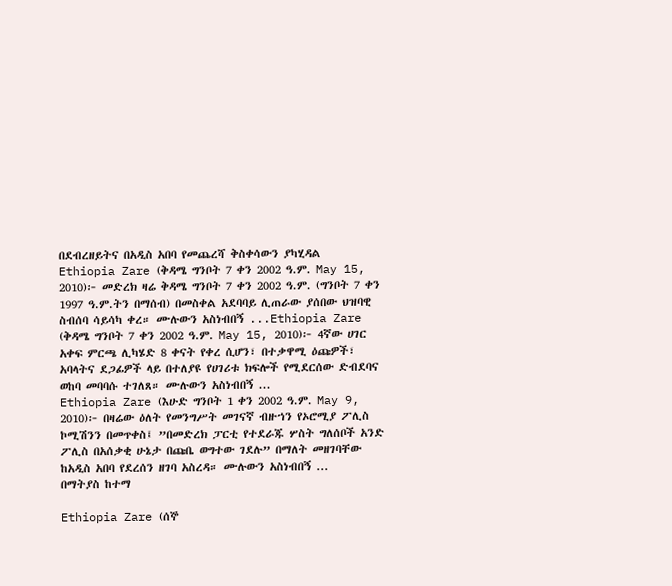በደብረዘይትና በአዲስ አበባ የመጨረሻ ቅስቀሳውን ያካሂዳል
Ethiopia Zare (ቅዳሜ ግንቦት 7 ቀን 2002 ዓ.ም. May 15, 2010)፦ መድረክ ዛሬ ቅዳሜ ግንቦት 7 ቀን 2002 ዓ.ም. (ግንቦት 7 ቀን 1997 ዓ.ም.ትን በማሰብ) በመስቀል አደባባይ ሊጠራው ያሰበው ህዝባዊ ስብሰባ ሳይሳካ ቀረ። ሙሉውን አስነብበኝ ...Ethiopia Zare (ቅዳሜ ግንቦት 7 ቀን 2002 ዓ.ም. May 15, 2010)፦ 4ኛው ሀገር አቀፍ ምርጫ ሊካሄድ 8 ቀናት የቀረ ሲሆን፣ በተቃዋሚ ዕጩዎች፣ አባላትና ደጋፊዎች ላይ በተለያዩ የሀገሪቱ ክፍሎች የሚደርሰው ድብደባና ወከባ መባባሱ ተገለጸ። ሙሉውን አስነብበኝ ...
Ethiopia Zare (እሁድ ግንቦት 1 ቀን 2002 ዓ.ም. May 9, 2010)፦ በዛሬው ዕለት የመንግሥት መገናኛ ብዙኀን የኦሮሚያ ፖሊስ ኮሚሽንን በመጥቀስ፤ ”በመድረክ ፓርቲ የተደራጁ ሦስት ግለሰቦች አንድ ፖሊስ በአሰቃቂ ሁኔታ በጩቤ ወግተው ገደሉ” በማለት መዘገባቸው ከአዲስ አበባ የደረሰን ዘገባ አስረዳ። ሙሉውን አስነብበኝ ...
በማትያስ ከተማ

Ethiopia Zare (ሰኞ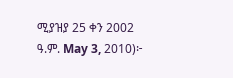ሚያዝያ 25 ቀን 2002 ዓ.ም. May 3, 2010)፦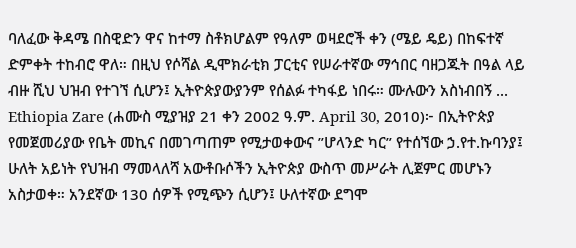ባለፈው ቅዳሜ በስዊድን ዋና ከተማ ስቶክሆልም የዓለም ወዛደሮች ቀን (ሜይ ዴይ) በከፍተኛ ድምቀት ተከብሮ ዋለ። በዚህ የሶሻል ዲሞክራቲክ ፓርቲና የሠራተኛው ማኅበር ባዘጋጁት በዓል ላይ ብዙ ሺህ ህዝብ የተገኘ ሲሆን፤ ኢትዮጵያውያንም የሰልፉ ተካፋይ ነበሩ። ሙሉውን አስነብበኝ ...
Ethiopia Zare (ሐሙስ ሚያዝያ 21 ቀን 2002 ዓ.ም. April 30, 2010)፦ በኢትዮጵያ የመጀመሪያው የቤት መኪና በመገጣጠም የሚታወቀውና ”ሆላንድ ካር” የተሰኘው ኃ.የተ.ኩባንያ፤ ሁለት አይነት የህዝብ ማመላለሻ አውቶቡሶችን ኢትዮጵያ ውስጥ መሥራት ሊጀምር መሆኑን አስታወቀ። አንደኛው 130 ሰዎች የሚጭን ሲሆን፤ ሁለተኛው ደግሞ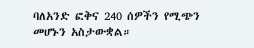ባለአንድ ፎቅና 240 ሰዎችን የሚጭን መሆኑን አስታውቋል።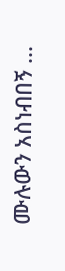ሙሉውን አስነብበኝ ...